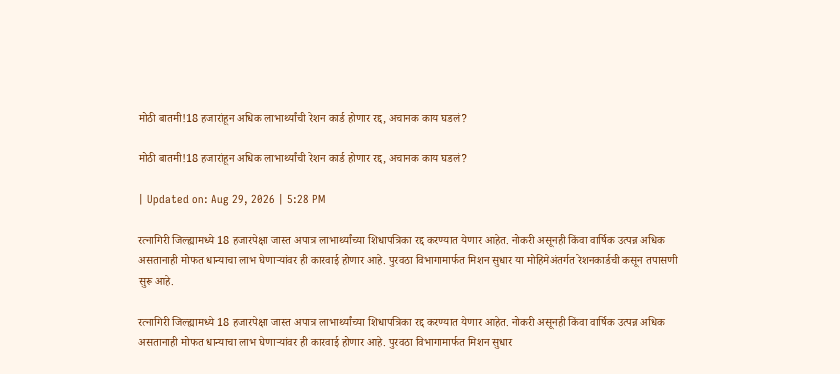मोठी बातमी!18 हजारांहून अधिक लाभार्थ्यांची रेशन कार्ड होणार रद्द, अचानक काय घडलं?

मोठी बातमी!18 हजारांहून अधिक लाभार्थ्यांची रेशन कार्ड होणार रद्द, अचानक काय घडलं?

| Updated on: Aug 29, 2026 | 5:28 PM

रत्नागिरी जिल्ह्यामध्ये 18 हजारपेक्षा जास्त अपात्र लाभार्थ्यांच्या शिधापत्रिका रद्द करण्यात येणार आहेत. नोकरी असूनही किंवा वार्षिक उत्पन्न अधिक असतानाही मोफत धान्याचा लाभ घेणाऱ्यांवर ही कारवाई होणार आहे. पुरवठा विभागामार्फत मिशन सुधार या मोहिमेअंतर्गत रेशनकार्डची कसून तपासणी सुरू आहे.

रत्नागिरी जिल्ह्यामध्ये 18 हजारपेक्षा जास्त अपात्र लाभार्थ्यांच्या शिधापत्रिका रद्द करण्यात येणार आहेत. नोकरी असूनही किंवा वार्षिक उत्पन्न अधिक असतानाही मोफत धान्याचा लाभ घेणाऱ्यांवर ही कारवाई होणार आहे. पुरवठा विभागामार्फत मिशन सुधार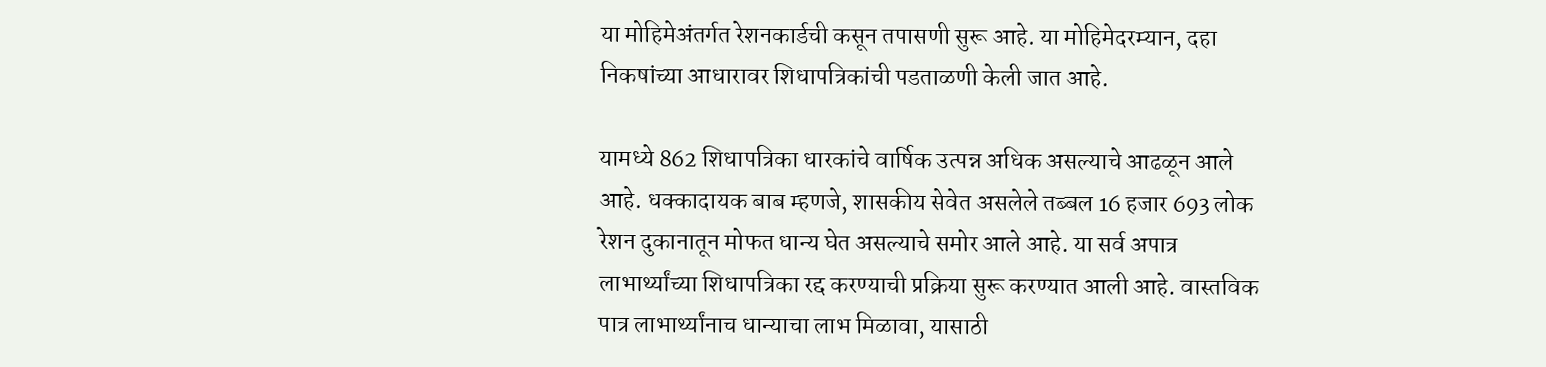या मोहिमेअंतर्गत रेशनकार्डची कसून तपासणी सुरू आहे. या मोहिमेदरम्यान, दहा निकषांच्या आधारावर शिधापत्रिकांची पडताळणी केली जात आहे.

यामध्ये 862 शिधापत्रिका धारकांचे वार्षिक उत्पन्न अधिक असल्याचे आढळून आले आहे. धक्कादायक बाब म्हणजे, शासकीय सेवेत असलेले तब्बल 16 हजार 693 लोक रेशन दुकानातून मोफत धान्य घेत असल्याचे समोर आले आहे. या सर्व अपात्र लाभार्थ्यांच्या शिधापत्रिका रद्द करण्याची प्रक्रिया सुरू करण्यात आली आहे. वास्तविक पात्र लाभार्थ्यांनाच धान्याचा लाभ मिळावा, यासाठी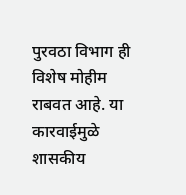पुरवठा विभाग ही विशेष मोहीम राबवत आहे. या कारवाईमुळे शासकीय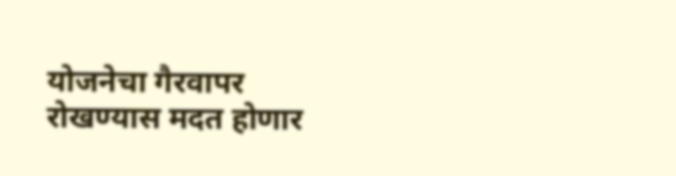योजनेचा गैरवापर रोखण्यास मदत होणार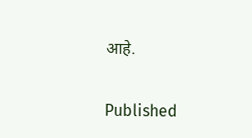आहे.

Published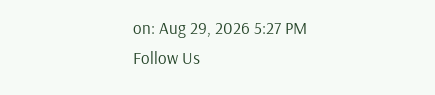on: Aug 29, 2026 5:27 PM
Follow Us